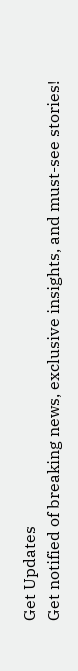Get Updates
Get notified of breaking news, exclusive insights, and must-see stories!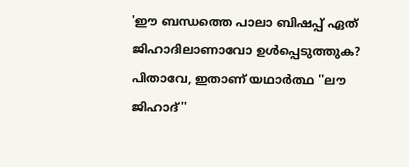'ഈ ബന്ധത്തെ പാലാ ബിഷപ്പ് ഏത് ജിഹാദിലാണാവോ ഉൾപ്പെടുത്തുക? പിതാവേ, ഇതാണ് യഥാർത്ഥ ''ലൗ ജിഹാദ്''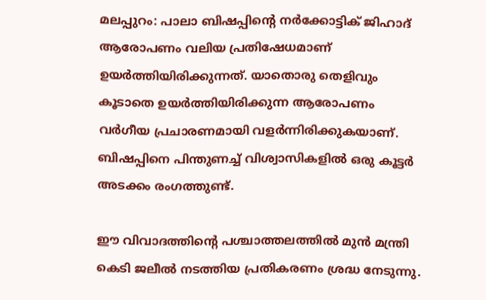മലപ്പുറം: പാലാ ബിഷപ്പിന്റെ നര്‍ക്കോട്ടിക് ജിഹാദ് ആരോപണം വലിയ പ്രതിഷേധമാണ് ഉയര്‍ത്തിയിരിക്കുന്നത്. യാതൊരു തെളിവും കൂടാതെ ഉയര്‍ത്തിയിരിക്കുന്ന ആരോപണം വര്‍ഗീയ പ്രചാരണമായി വളര്‍ന്നിരിക്കുകയാണ്. ബിഷപ്പിനെ പിന്തുണച്ച് വിശ്വാസികളില്‍ ഒരു കൂട്ടര്‍ അടക്കം രംഗത്തുണ്ട്.

ഈ വിവാദത്തിന്റെ പശ്ചാത്തലത്തില്‍ മുന്‍ മന്ത്രി കെടി ജലീല്‍ നടത്തിയ പ്രതികരണം ശ്രദ്ധ നേടുന്നു.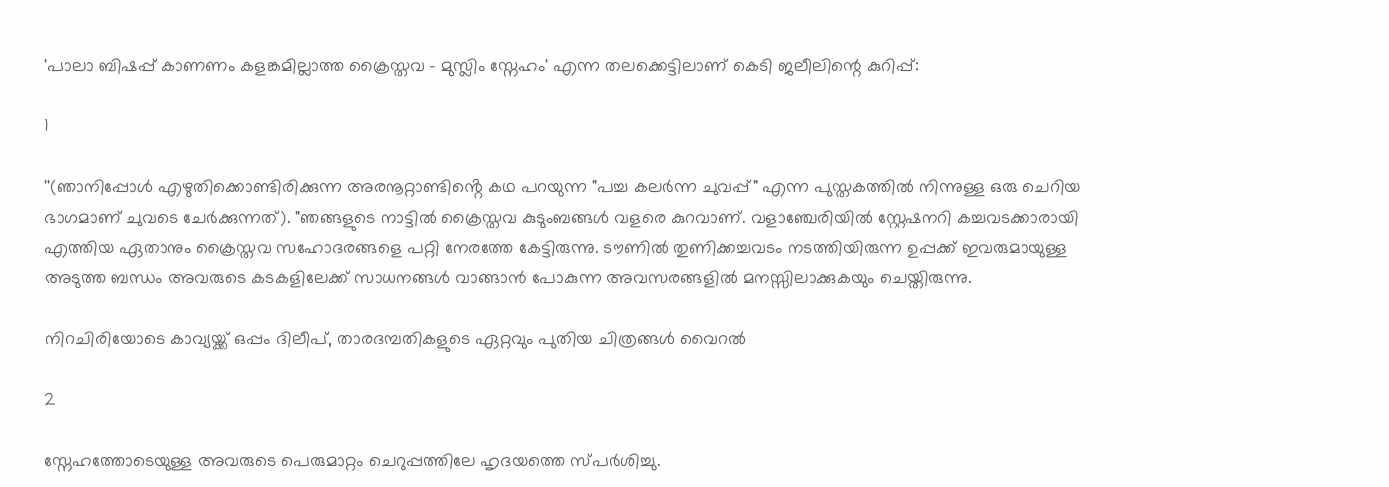'പാലാ ബിഷപ്പ് കാണണം കളങ്കമില്ലാത്ത ക്രൈസ്തവ - മുസ്ലിം സ്നേഹം' എന്ന തലക്കെട്ടിലാണ് കെടി ജലീലിന്റെ കുറിപ്പ്:

1

''(ഞാനിപ്പോൾ എഴുതിക്കൊണ്ടിരിക്കുന്ന അരനൂറ്റാണ്ടിൻ്റെ കഥ പറയുന്ന "പച്ച കലർന്ന ചുവപ്പ്" എന്ന പുസ്തകത്തിൽ നിന്നുള്ള ഒരു ചെറിയ ഭാഗമാണ് ചുവടെ ചേർക്കുന്നത്). "ഞങ്ങളുടെ നാട്ടിൽ ക്രൈസ്തവ കുടുംബങ്ങൾ വളരെ കുറവാണ്. വളാഞ്ചേരിയിൽ സ്റ്റേഷനറി കച്ചവടക്കാരായി എത്തിയ ഏതാനും ക്രൈസ്തവ സഹോദരങ്ങളെ പറ്റി നേരത്തേ കേട്ടിരുന്നു. ടൗണിൽ തുണിക്കച്ചവടം നടത്തിയിരുന്ന ഉപ്പക്ക് ഇവരുമായുള്ള അടുത്ത ബന്ധം അവരുടെ കടകളിലേക്ക് സാധനങ്ങൾ വാങ്ങാൻ പോകുന്ന അവസരങ്ങളിൽ മനസ്സിലാക്കുകയും ചെയ്തിരുന്നു.

നിറചിരിയോടെ കാവ്യയ്ക്ക് ഒപ്പം ദിലീപ്, താരദമ്പതികളുടെ ഏറ്റവും പുതിയ ചിത്രങ്ങൾ വൈറൽ

2

സ്നേഹത്തോടെയുള്ള അവരുടെ പെരുമാറ്റം ചെറുപ്പത്തിലേ ഹൃദയത്തെ സ്പർശിച്ചു.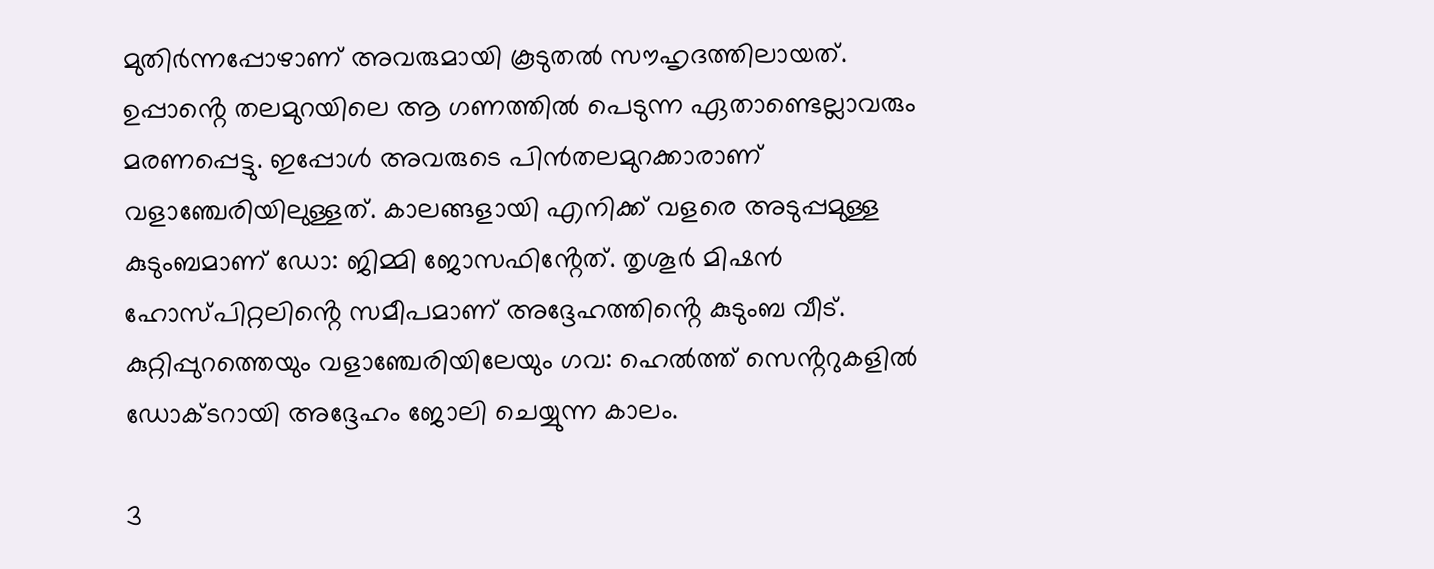മുതിർന്നപ്പോഴാണ് അവരുമായി കൂടുതൽ സൗഹൃദത്തിലായത്. ഉപ്പാൻ്റെ തലമുറയിലെ ആ ഗണത്തിൽ പെടുന്ന ഏതാണ്ടെല്ലാവരും മരണപ്പെട്ടു. ഇപ്പോൾ അവരുടെ പിൻതലമുറക്കാരാണ് വളാഞ്ചേരിയിലുള്ളത്. കാലങ്ങളായി എനിക്ക് വളരെ അടുപ്പമുള്ള കുടുംബമാണ് ഡോ: ജിമ്മി ജോസഫിൻ്റേത്. തൃശൂർ മിഷൻ ഹോസ്പിറ്റലിൻ്റെ സമീപമാണ് അദ്ദേഹത്തിൻ്റെ കുടുംബ വീട്. കുറ്റിപ്പുറത്തെയും വളാഞ്ചേരിയിലേയും ഗവ: ഹെൽത്ത് സെൻ്ററുകളിൽ ഡോക്ടറായി അദ്ദേഹം ജോലി ചെയ്യുന്ന കാലം.

3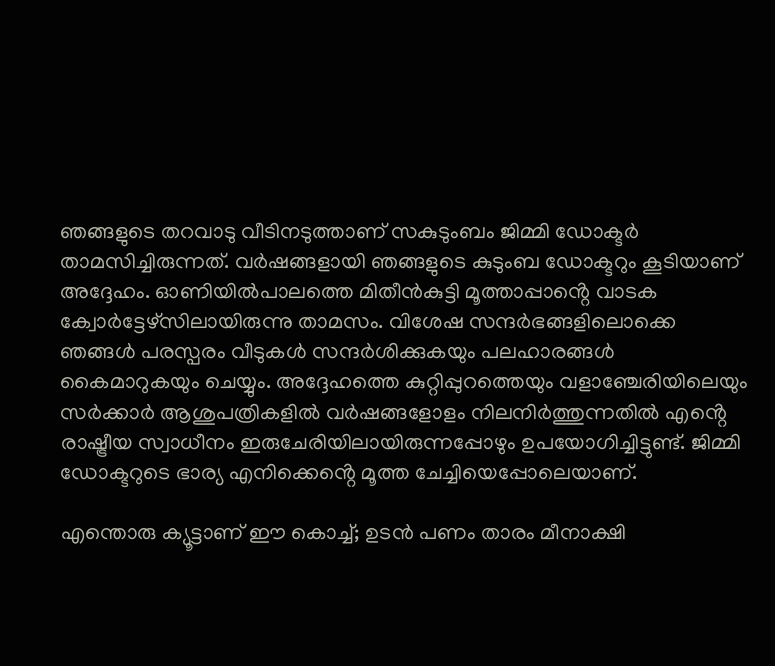ഞങ്ങളുടെ തറവാടു വീടിനടുത്താണ് സകുടുംബം ജിമ്മി ഡോക്ടർ താമസിച്ചിരുന്നത്. വർഷങ്ങളായി ഞങ്ങളുടെ കുടുംബ ഡോക്ടറും കൂടിയാണ് അദ്ദേഹം. ഓണിയിൽപാലത്തെ മിതീൻകുട്ടി മൂത്താപ്പാൻ്റെ വാടക ക്വോർട്ടേഴ്സിലായിരുന്നു താമസം. വിശേഷ സന്ദർഭങ്ങളിലൊക്കെ ഞങ്ങൾ പരസ്പരം വീടുകൾ സന്ദർശിക്കുകയും പലഹാരങ്ങൾ കൈമാറുകയും ചെയ്യും. അദ്ദേഹത്തെ കുറ്റിപ്പുറത്തെയും വളാഞ്ചേരിയിലെയും സർക്കാർ ആശുപത്രികളിൽ വർഷങ്ങളോളം നിലനിർത്തുന്നതിൽ എൻ്റെ രാഷ്ട്രീയ സ്വാധീനം ഇരുചേരിയിലായിരുന്നപ്പോഴും ഉപയോഗിച്ചിട്ടുണ്ട്. ജിമ്മി ഡോക്ടറുടെ ഭാര്യ എനിക്കെൻ്റെ മൂത്ത ചേച്ചിയെപ്പോലെയാണ്.

എന്തൊരു ക്യൂട്ടാണ് ഈ കൊച്ച്; ഉടന്‍ പണം താരം മീനാക്ഷി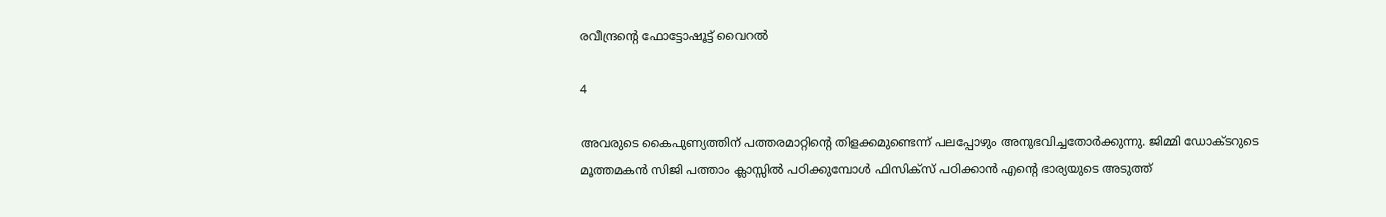രവീന്ദ്രന്റെ ഫോട്ടോഷൂട്ട് വൈറല്‍

4

അവരുടെ കൈപുണ്യത്തിന് പത്തരമാറ്റിൻ്റെ തിളക്കമുണ്ടെന്ന് പലപ്പോഴും അനുഭവിച്ചതോർക്കുന്നു. ജിമ്മി ഡോക്ടറുടെ മൂത്തമകൻ സിജി പത്താം ക്ലാസ്സിൽ പഠിക്കുമ്പോൾ ഫിസിക്സ് പഠിക്കാൻ എൻ്റെ ഭാര്യയുടെ അടുത്ത്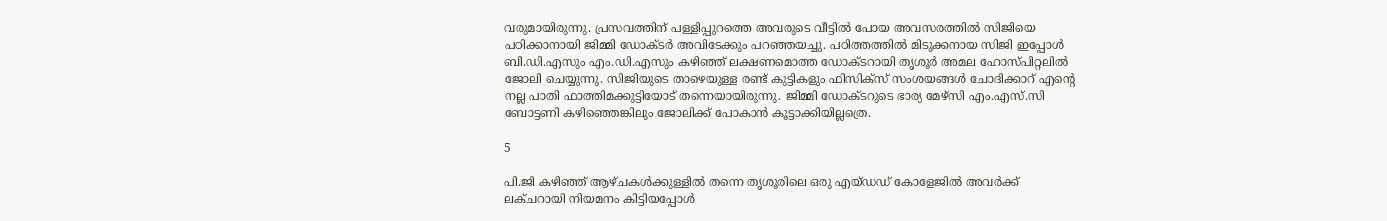വരുമായിരുന്നു. പ്രസവത്തിന് പള്ളിപ്പുറത്തെ അവരുടെ വീട്ടിൽ പോയ അവസരത്തിൽ സിജിയെ പഠിക്കാനായി ജിമ്മി ഡോക്ടർ അവിടേക്കും പറഞ്ഞയച്ചു. പഠിത്തത്തിൽ മിടുക്കനായ സിജി ഇപ്പോൾ ബി.ഡി.എസും എം.ഡി.എസും കഴിഞ്ഞ് ലക്ഷണമൊത്ത ഡോക്ടറായി തൃശൂർ അമല ഹോസ്പിറ്റലിൽ ജോലി ചെയ്യുന്നു. സിജിയുടെ താഴെയുള്ള രണ്ട് കുട്ടികളും ഫിസിക്സ് സംശയങ്ങൾ ചോദിക്കാറ് എൻ്റെ നല്ല പാതി ഫാത്തിമക്കുട്ടിയോട് തന്നെയായിരുന്നു. ജിമ്മി ഡോക്ടറുടെ ഭാര്യ മേഴ്സി എം.എസ്.സി ബോട്ടണി കഴിഞ്ഞെങ്കിലും ജോലിക്ക് പോകാൻ കൂട്ടാക്കിയില്ലത്രെ.

5

പി.ജി കഴിഞ്ഞ് ആഴ്ചകൾക്കുള്ളിൽ തന്നെ തൃശൂരിലെ ഒരു എയ്ഡഡ് കോളേജിൽ അവർക്ക് ലക്ചറായി നിയമനം കിട്ടിയപ്പോൾ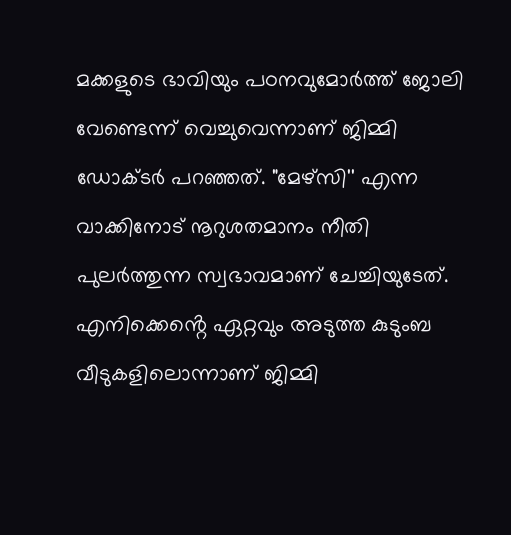മക്കളുടെ ഭാവിയും പഠനവുമോർത്ത് ജോലി വേണ്ടെന്ന് വെച്ചുവെന്നാണ് ജിമ്മി ഡോക്ടർ പറഞ്ഞത്. "മേഴ്സി'' എന്ന വാക്കിനോട് നൂറുശതമാനം നീതി പുലർത്തുന്ന സ്വഭാവമാണ് ചേച്ചിയുടേത്. എനിക്കെൻ്റെ ഏറ്റവും അടുത്ത കുടുംബ വീടുകളിലൊന്നാണ് ജിമ്മി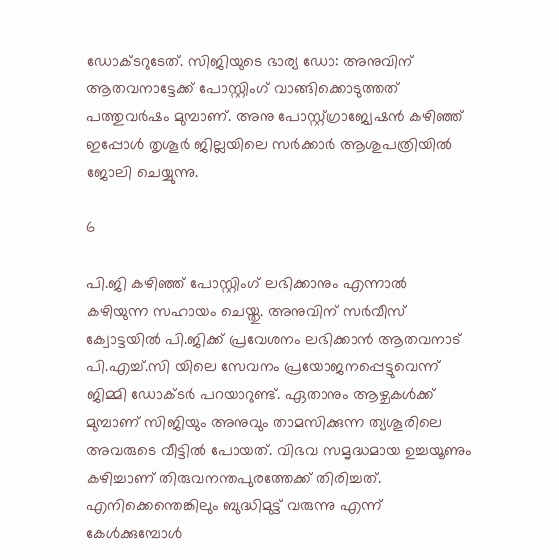ഡോക്ടറുടേത്. സിജിയുടെ ഭാര്യ ഡോ: അനുവിന് ആതവനാട്ടേക്ക് പോസ്റ്റിംഗ് വാങ്ങിക്കൊടുത്തത് പത്തുവർഷം മുമ്പാണ്. അനു പോസ്റ്റ്ഗ്രാജ്വേഷൻ കഴിഞ്ഞ് ഇപ്പോൾ തൃശൂർ ജില്ലയിലെ സർക്കാർ ആശുപത്രിയിൽ ജോലി ചെയ്യുന്നു.

6

പി.ജി കഴിഞ്ഞ് പോസ്റ്റിംഗ് ലഭിക്കാനും എന്നാൽ കഴിയുന്ന സഹായം ചെയ്തു. അനുവിന് സർവീസ് ക്വോട്ടയിൽ പി.ജിക്ക് പ്രവേശനം ലഭിക്കാൻ ആതവനാട് പി.എച്ച്.സി യിലെ സേവനം പ്രയോജനപ്പെട്ടുവെന്ന് ജിമ്മി ഡോക്ടർ പറയാറുണ്ട്. ഏതാനും ആഴ്ചകൾക്ക് മുമ്പാണ് സിജിയും അനുവും താമസിക്കുന്ന ത്യശൂരിലെ അവരുടെ വീട്ടിൽ പോയത്. വിഭവ സമൃദ്ധമായ ഉച്ചയൂണും കഴിച്ചാണ് തിരുവനന്തപുരത്തേക്ക് തിരിച്ചത്. എനിക്കെന്തെങ്കിലും ബുദ്ധിമുട്ട് വരുന്നു എന്ന് കേൾക്കുമ്പോൾ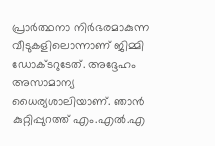പ്രാർത്ഥനാ നിർഭരമാകുന്ന വീടുകളിലൊന്നാണ് ജിമ്മി ഡോക്ടറുടേത്. അദ്ദേഹം അസാമാന്യ ധൈര്യശാലിയാണ്. ഞാൻ കുറ്റിപ്പുറത്ത് എം.എൽ.എ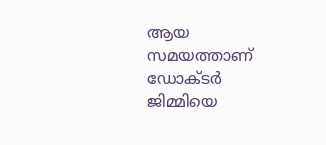ആയ സമയത്താണ് ഡോക്ടർ ജിമ്മിയെ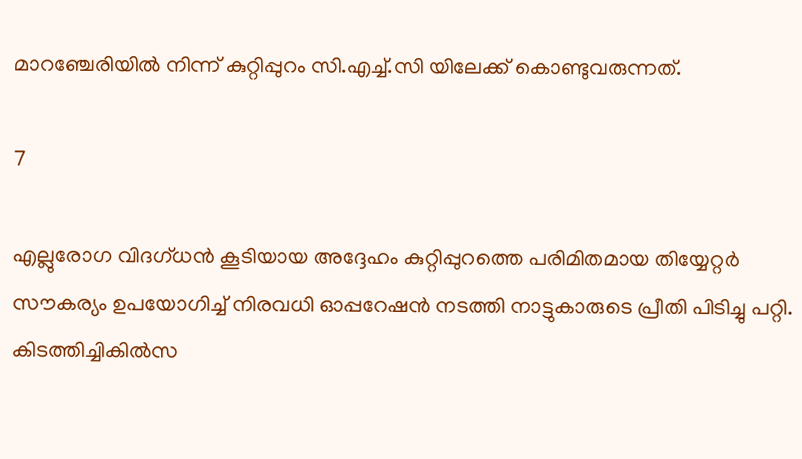മാറഞ്ചേരിയിൽ നിന്ന് കുറ്റിപ്പുറം സി.എച്ച്.സി യിലേക്ക് കൊണ്ടുവരുന്നത്.

7

എല്ലുരോഗ വിദഗ്ധൻ കൂടിയായ അദ്ദേഹം കുറ്റിപ്പുറത്തെ പരിമിതമായ തിയ്യേറ്റർ സൗകര്യം ഉപയോഗിച്ച് നിരവധി ഓപ്പറേഷൻ നടത്തി നാട്ടുകാരുടെ പ്രീതി പിടിച്ചു പറ്റി. കിടത്തിച്ചികിൽസ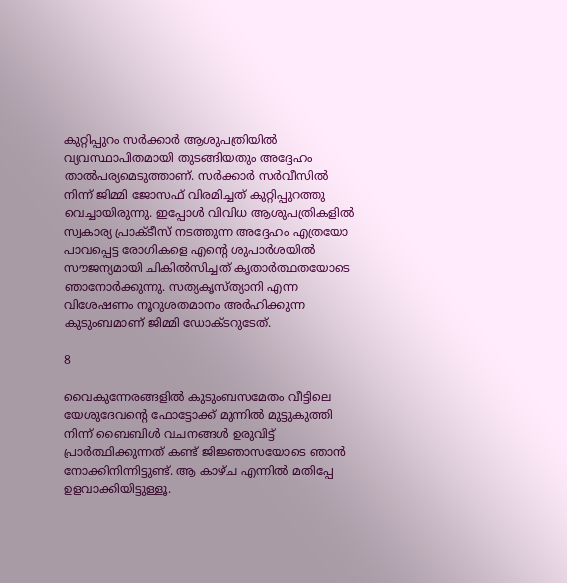കുറ്റിപ്പുറം സർക്കാർ ആശുപത്രിയിൽ വ്യവസ്ഥാപിതമായി തുടങ്ങിയതും അദ്ദേഹം താൽപര്യമെടുത്താണ്. സർക്കാർ സർവീസിൽ നിന്ന് ജിമ്മി ജോസഫ് വിരമിച്ചത് കുറ്റിപ്പുറത്തു വെച്ചായിരുന്നു. ഇപ്പോൾ വിവിധ ആശുപത്രികളിൽ സ്വകാര്യ പ്രാക്ടീസ് നടത്തുന്ന അദ്ദേഹം എത്രയോ പാവപ്പെട്ട രോഗികളെ എൻ്റെ ശുപാർശയിൽ സൗജന്യമായി ചികിൽസിച്ചത് കൃതാർത്ഥതയോടെ ഞാനോർക്കുന്നു. സത്യകൃസ്ത്യാനി എന്ന വിശേഷണം നൂറുശതമാനം അർഹിക്കുന്ന കുടുംബമാണ് ജിമ്മി ഡോക്ടറുടേത്.

8

വൈകുന്നേരങ്ങളിൽ കുടുംബസമേതം വീട്ടിലെ യേശുദേവൻ്റെ ഫോട്ടോക്ക് മുന്നിൽ മുട്ടുകുത്തി നിന്ന് ബൈബിൾ വചനങ്ങൾ ഉരുവിട്ട് പ്രാർത്ഥിക്കുന്നത് കണ്ട് ജിജ്ഞാസയോടെ ഞാൻ നോക്കിനിന്നിട്ടുണ്ട്. ആ കാഴ്ച എന്നിൽ മതിപ്പേ ഉളവാക്കിയിട്ടുള്ളൂ.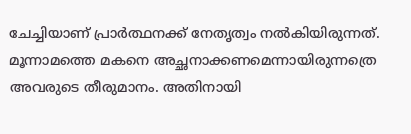ചേച്ചിയാണ് പ്രാർത്ഥനക്ക് നേതൃത്വം നൽകിയിരുന്നത്. മൂന്നാമത്തെ മകനെ അച്ഛനാക്കണമെന്നായിരുന്നത്രെ അവരുടെ തീരുമാനം. അതിനായി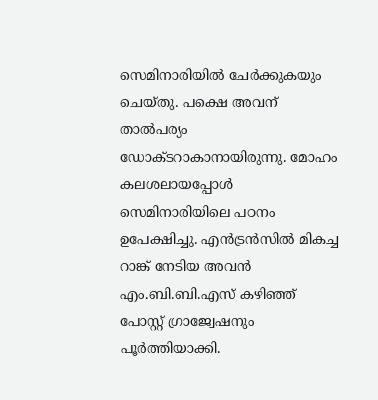സെമിനാരിയിൽ ചേർക്കുകയും ചെയ്തു. പക്ഷെ അവന് താൽപര്യം ഡോക്ടറാകാനായിരുന്നു. മോഹം കലശലായപ്പോൾ സെമിനാരിയിലെ പഠനം ഉപേക്ഷിച്ചു. എൻട്രൻസിൽ മികച്ച റാങ്ക് നേടിയ അവൻ എം.ബി.ബി.എസ് കഴിഞ്ഞ് പോസ്റ്റ് ഗ്രാജ്വേഷനും പൂർത്തിയാക്കി.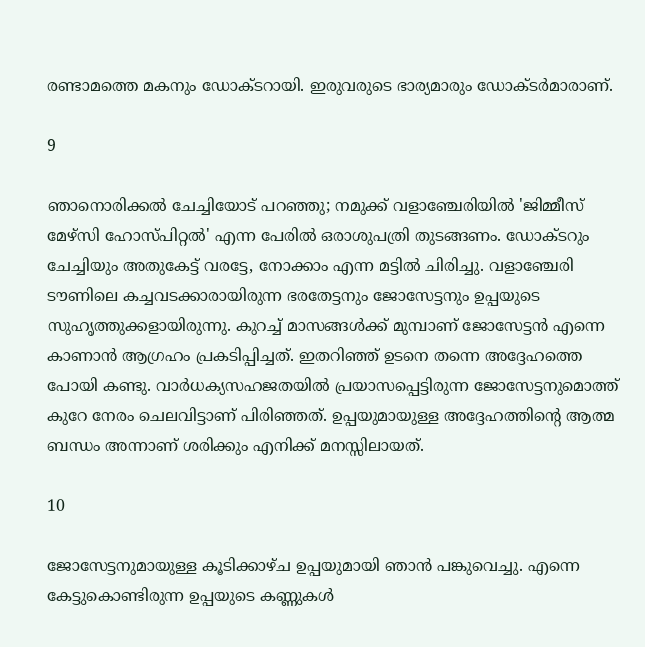രണ്ടാമത്തെ മകനും ഡോക്ടറായി. ഇരുവരുടെ ഭാര്യമാരും ഡോക്ടർമാരാണ്.

9

ഞാനൊരിക്കൽ ചേച്ചിയോട് പറഞ്ഞു; നമുക്ക് വളാഞ്ചേരിയിൽ 'ജിമ്മീസ് മേഴ്സി ഹോസ്പിറ്റൽ' എന്ന പേരിൽ ഒരാശുപത്രി തുടങ്ങണം. ഡോക്ടറും ചേച്ചിയും അതുകേട്ട് വരട്ടേ, നോക്കാം എന്ന മട്ടിൽ ചിരിച്ചു. വളാഞ്ചേരി ടൗണിലെ കച്ചവടക്കാരായിരുന്ന ഭരതേട്ടനും ജോസേട്ടനും ഉപ്പയുടെ സുഹൃത്തുക്കളായിരുന്നു. കുറച്ച് മാസങ്ങൾക്ക് മുമ്പാണ് ജോസേട്ടൻ എന്നെ കാണാൻ ആഗ്രഹം പ്രകടിപ്പിച്ചത്. ഇതറിഞ്ഞ് ഉടനെ തന്നെ അദ്ദേഹത്തെ പോയി കണ്ടു. വാർധക്യസഹജതയിൽ പ്രയാസപ്പെട്ടിരുന്ന ജോസേട്ടനുമൊത്ത് കുറേ നേരം ചെലവിട്ടാണ് പിരിഞ്ഞത്. ഉപ്പയുമായുള്ള അദ്ദേഹത്തിൻ്റെ ആത്മ ബന്ധം അന്നാണ് ശരിക്കും എനിക്ക് മനസ്സിലായത്.

10

ജോസേട്ടനുമായുള്ള കൂടിക്കാഴ്ച ഉപ്പയുമായി ഞാൻ പങ്കുവെച്ചു. എന്നെ കേട്ടുകൊണ്ടിരുന്ന ഉപ്പയുടെ കണ്ണുകൾ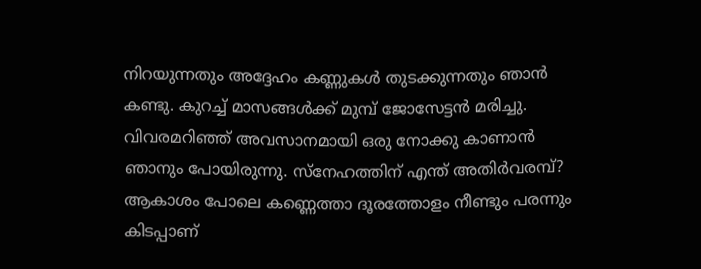നിറയുന്നതും അദ്ദേഹം കണ്ണുകൾ തുടക്കുന്നതും ഞാൻ കണ്ടു. കുറച്ച് മാസങ്ങൾക്ക് മുമ്പ് ജോസേട്ടൻ മരിച്ചു. വിവരമറിഞ്ഞ് അവസാനമായി ഒരു നോക്കു കാണാൻ ഞാനും പോയിരുന്നു. സ്നേഹത്തിന് എന്ത് അതിർവരമ്പ്? ആകാശം പോലെ കണ്ണെത്താ ദൂരത്തോളം നീണ്ടും പരന്നും കിടപ്പാണ്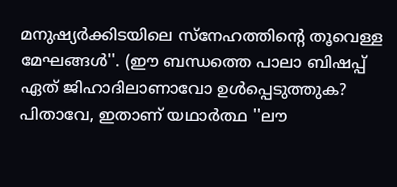മനുഷ്യർക്കിടയിലെ സ്നേഹത്തിൻ്റെ തൂവെള്ള മേഘങ്ങൾ''. (ഈ ബന്ധത്തെ പാലാ ബിഷപ്പ് ഏത് ജിഹാദിലാണാവോ ഉൾപ്പെടുത്തുക? പിതാവേ, ഇതാണ് യഥാർത്ഥ ''ലൗ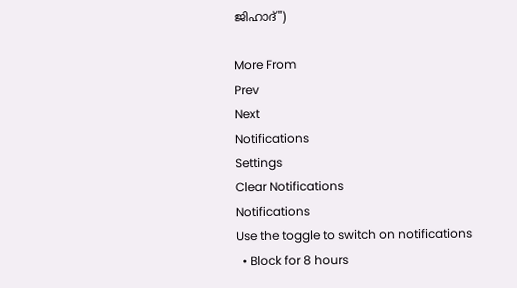ജിഹാദ്")

More From
Prev
Next
Notifications
Settings
Clear Notifications
Notifications
Use the toggle to switch on notifications
  • Block for 8 hours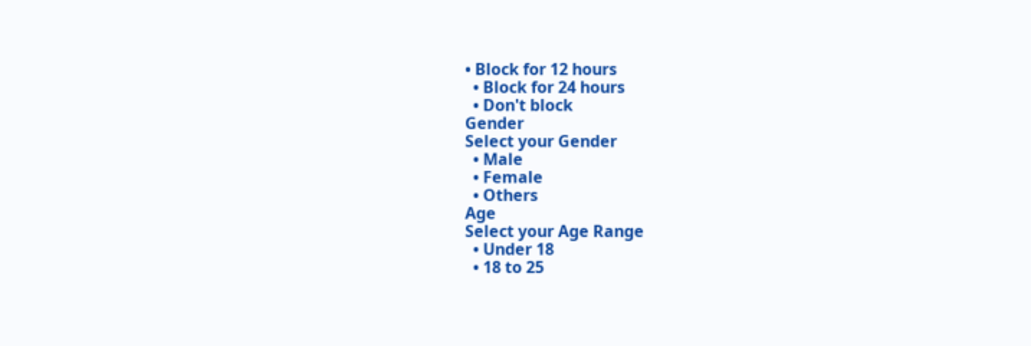• Block for 12 hours
  • Block for 24 hours
  • Don't block
Gender
Select your Gender
  • Male
  • Female
  • Others
Age
Select your Age Range
  • Under 18
  • 18 to 25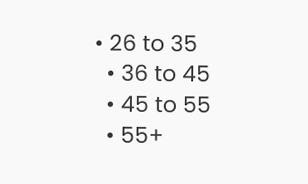• 26 to 35
  • 36 to 45
  • 45 to 55
  • 55+